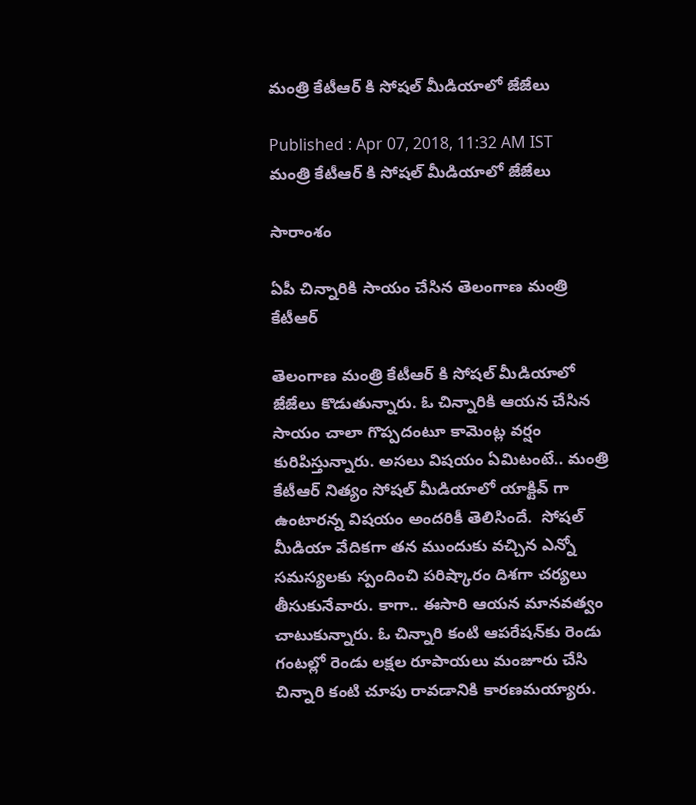మంత్రి కేటీఆర్ కి సోషల్ మీడియాలో జేజేలు

Published : Apr 07, 2018, 11:32 AM IST
మంత్రి కేటీఆర్ కి సోషల్ మీడియాలో జేజేలు

సారాంశం

ఏపీ చిన్నారికి సాయం చేసిన తెలంగాణ మంత్రి కేటీఆర్

తెలంగాణ మంత్రి కేటీఆర్ కి సోషల్ మీడియాలో జేజేలు కొడుతున్నారు. ఓ చిన్నారికి ఆయన చేసిన సాయం చాలా గొప్పదంటూ కామెంట్ల వర్షం కురిపిస్తున్నారు. అసలు విషయం ఏమిటంటే.. మంత్రి కేటీఆర్ నిత్యం సోషల్ మీడియాలో యాక్టివ్ గా ఉంటారన్న విషయం అందరికీ తెలిసిందే.  సోషల్ మీడియా వేదికగా తన ముందుకు వచ్చిన ఎన్నో సమస్యలకు స్పందించి పరిష్కారం దిశగా చర్యలు తీసుకునేవారు. కాగా.. ఈసారి ఆయన మానవత్వం చాటుకున్నారు. ఓ చిన్నారి కంటి ఆపరేషన్‌కు రెండు గంటల్లో రెండు లక్షల రూపాయలు మంజూరు చేసి చిన్నారి కంటి చూపు రావడానికి కారణమయ్యారు.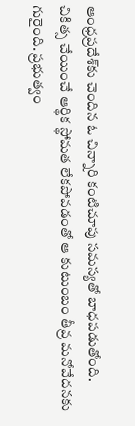ఆంధ్రప్రదేశ్‌కు చెందిన ఓ చిన్నారి కంటిచూపు సమస్యతో బాధపడుతోంది. చికిత్స చేయించే ఆర్థిక స్థోమత లేకపోవడంతో ఆ కుటుంబం తీవ్ర మనోవేదనకు గురైంది. ప్రభుత్వం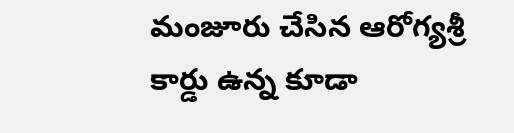మంజూరు చేసిన ఆరోగ్యశ్రీ కార్డు ఉన్న కూడా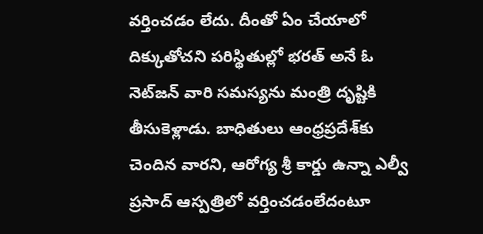వర్తించడం లేదు. దీంతో ఏం చేయాలో దిక్కుతోచని పరిస్థితుల్లో భరత్‌ అనే ఓ నెట్‌జన్‌ వారి సమస్యను మంత్రి దృష్టికి తీసుకెళ్లాడు. బాధితులు ఆంధ్రప్రదేశ్‌కు చెందిన వారని, ఆరోగ్య శ్రీ కార్డు ఉన్నా ఎల్వీ ప్రసాద్‌ ఆస్పత్రిలో వర్తించడంలేదంటూ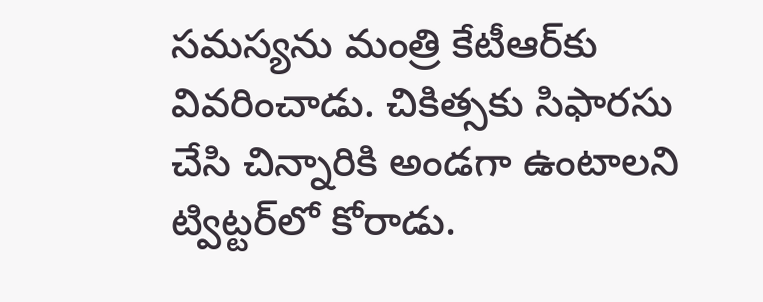సమస్యను మంత్రి కేటీఆర్‌కు వివరించాడు. చికిత్సకు సిఫారసు చేసి చిన్నారికి అండగా ఉంటాలని ట్విట్టర్‌లో కోరాడు.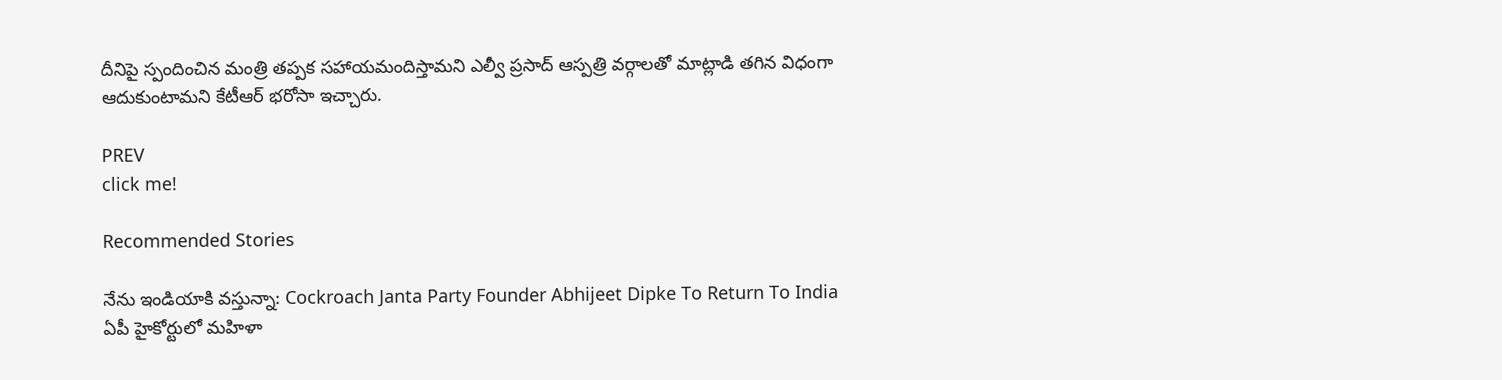దీనిపై స్పందించిన మంత్రి తప్పక సహాయమందిస్తామని ఎల్వీ ప్రసాద్‌ ఆస్పత్రి వర్గాలతో మా‍ట్లాడి తగిన విధంగా ఆదుకుంటామని కేటీఆర్‌ భరోసా ఇచ్చారు.

PREV
click me!

Recommended Stories

నేను ఇండియాకి వస్తున్నా: Cockroach Janta Party Founder Abhijeet Dipke To Return To India
ఏపీ హైకోర్టులో మహిళా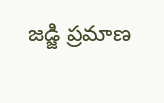జడ్జి ప్రమాణ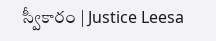స్వీకారం | Justice Leesa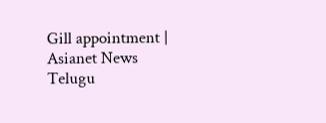Gill appointment | Asianet News Telugu